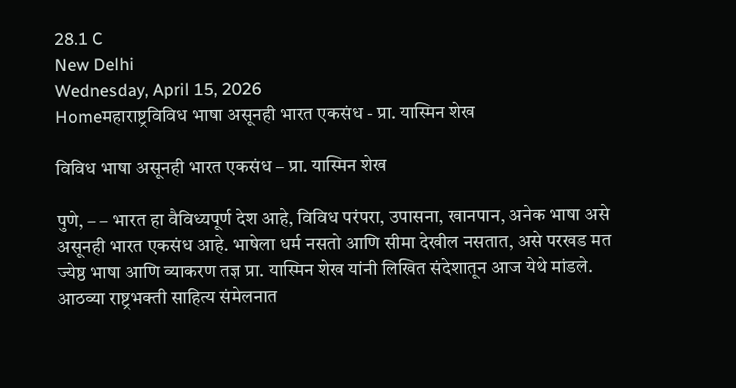28.1 C
New Delhi
Wednesday, April 15, 2026
Homeमहाराष्ट्रविविध भाषा असूनही भारत एकसंध - प्रा. यास्मिन शेख

विविध भाषा असूनही भारत एकसंध – प्रा. यास्मिन शेख

पुणे, – – भारत हा वैविध्यपूर्ण देश आहे, विविध परंपरा, उपासना, खानपान, अनेक भाषा असे असूनही भारत एकसंध आहे. भाषेला धर्म नसतो आणि सीमा देखील नसतात, असे परखड मत ज्येष्ठ भाषा आणि व्याकरण तज्ञ प्रा. यास्मिन शेख यांनी लिखित संदेशातून आज येथे मांडले. आठव्या राष्ट्रभक्ती साहित्य संमेलनात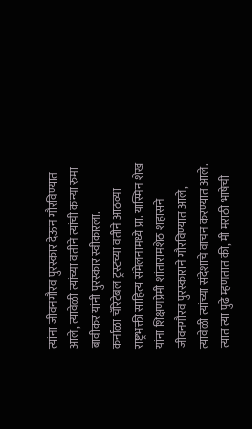त्यांना जीवनगौरव पुरस्कार देऊन गौरविण्यात आले, त्यावेळी त्यांच्या वतीने त्यांची कन्या रुमा बावीकर यांनी पुरस्कार स्वीकारला.
कर्नाळा चॅरिटेबल ट्रस्टच्या वतीने आठव्या राष्ट्रभक्ती साहित्य संमेलनामध्ये प्रा. यास्मिन शेख यांना शिक्षणप्रेमी शांतारामशेठ शहासने जीवनगौरव पुरस्काराने गौरविण्यात आले, त्यावेळी त्यांच्या संदेशाचे वाचन करण्यात आले. त्यात त्या पुढे म्हणतात की, मी मराठी भाषेची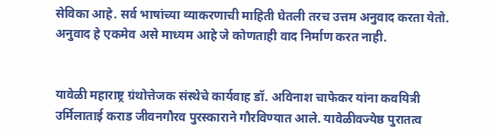सेविका आहे. सर्व भाषांच्या व्याकरणाची माहिती घेतली तरच उत्तम अनुवाद करता येतो. अनुवाद हे एकमेव असे माध्यम आहे जे कोणताही वाद निर्माण करत नाही.


यावेळी महाराष्ट्र ग्रंथोत्तेजक संस्थेचे कार्यवाह डॉ. अविनाश चाफेकर यांना कवयित्री उर्मिलाताई कराड जीवनगौरव पुरस्काराने गौरविण्यात आले. यावेळीवज्येष्ठ पुरातत्व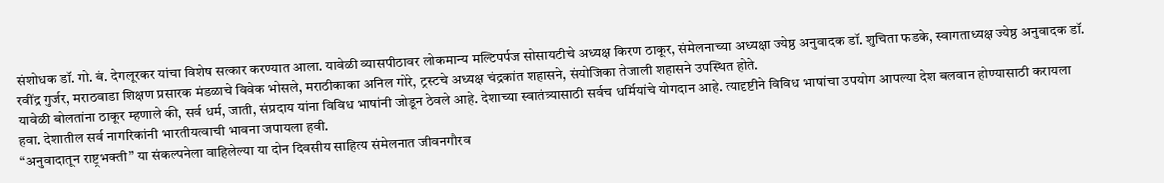संशोधक डॉ. गो. बं. देगलूरकर यांचा विशेष सत्कार करण्यात आला. यावेळी व्यासपीठावर लोकमान्य मल्टिपर्पज सोसायटीचे अध्यक्ष किरण ठाकूर, संमेलनाच्या अध्यक्षा ज्येष्ठ अनुवादक डॉ. शुचिता फडके, स्वागताध्यक्ष ज्येष्ठ अनुवादक डॉ. रवींद्र गुर्जर, मराठवाडा शिक्षण प्रसारक मंडळाचे विवेक भोसले, मराठीकाका अनिल गोरे, ट्रस्टचे अध्यक्ष चंद्रकांत शहासने, संयोजिका तेजाली शहासने उपस्थित होते.
यावेळी बोलतांना ठाकूर म्हणाले की, सर्व धर्म, जाती, संप्रदाय यांना विविध भाषांनी जोडून ठेवले आहे. देशाच्या स्वातंत्र्यासाठी सर्वच धर्मियांचे योगदान आहे. त्यादृष्टीने विविध भाषांचा उपयोग आपल्या देश बलवान होण्यासाठी करायला हवा. देशातील सर्व नागरिकांनी भारतीयत्वाची भावना जपायला हवी.
“अनुवादातून राष्ट्रभक्ती” या संकल्पनेला वाहिलेल्या या दोन दिवसीय साहित्य संमेलनात जीवनगौरव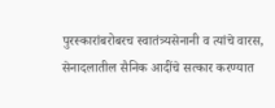पुरस्कारांबरोबरच स्वातंत्र्यसेनानी व त्यांचे वारस, सेनादलातील सैनिक आदींचे सत्कार करण्यात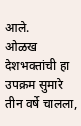आले.
ओळख देशभक्तांची हा उपक्रम सुमारे तीन वर्षे चालला,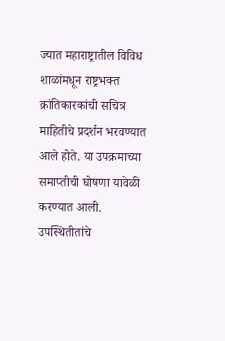ज्यात महाराष्ट्रातील विविध शाळांमधून राष्ट्रभक्त क्रांतिकारकांची सचित्र माहितीचे प्रदर्शन भरवण्यात आले होते. या उपक्रमाच्या समाप्तीची घोषणा यावेळी करण्यात आली. उपस्थितीतांचे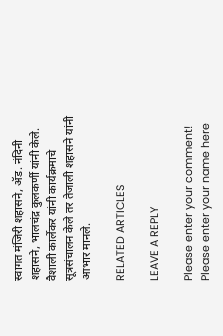स्वागत मंजिरी शहासने, ॲड. नंदिनी शहासने, भालचंद्र कुलकर्णी यांनी केले. वैशाली कार्लेकर यांनी कार्यक्रमाचे सूत्रसंचालन केले तर तेजाली शहासने यांनी आभार मानले.

RELATED ARTICLES

LEAVE A REPLY

Please enter your comment!
Please enter your name here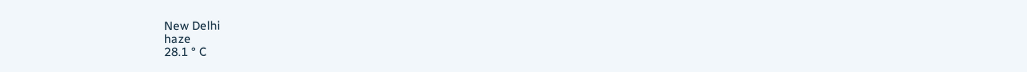New Delhi
haze
28.1 ° C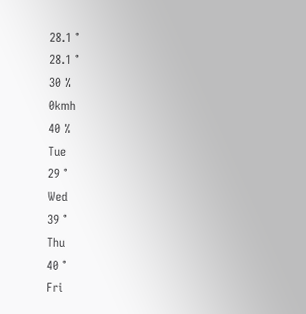28.1 °
28.1 °
30 %
0kmh
40 %
Tue
29 °
Wed
39 °
Thu
40 °
Fri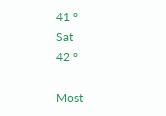41 °
Sat
42 °

Most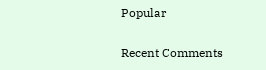Popular

Recent Comments